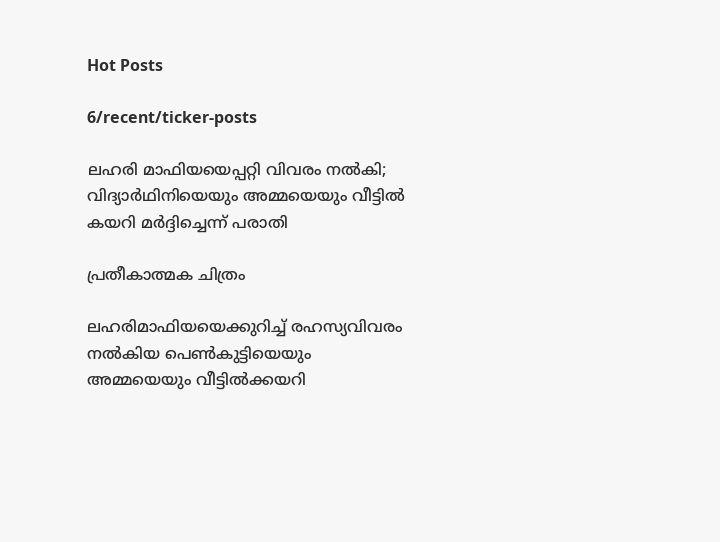Hot Posts

6/recent/ticker-posts

ലഹരി മാഫിയയെപ്പറ്റി വിവരം നൽകി; വിദ്യാർഥിനിയെയും അമ്മയെയും വീട്ടിൽ കയറി മർദ്ദിച്ചെന്ന് പരാതി

പ്രതീകാത്മക ചിത്രം

ലഹരിമാഫിയയെക്കുറിച്ച് രഹസ്യവിവരം നല്‍കിയ പെണ്‍കുട്ടിയെയും അമ്മയെയും വീട്ടില്‍ക്കയറി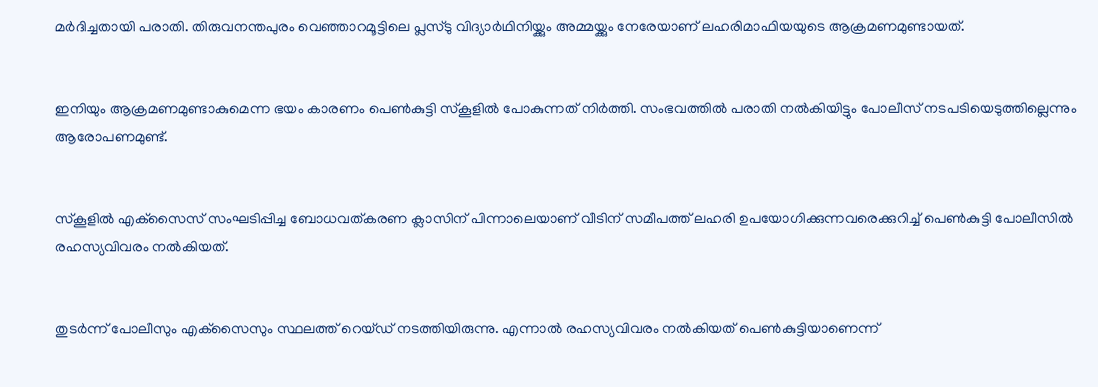മര്‍ദിച്ചതായി പരാതി. തിരുവനന്തപുരം വെഞ്ഞാറമൂട്ടിലെ പ്ലസ്ടു വിദ്യാര്‍ഥിനിയ്ക്കും അമ്മയ്ക്കും നേരേയാണ് ലഹരിമാഫിയയുടെ ആക്രമണമുണ്ടായത്.


ഇനിയും ആക്രമണമുണ്ടാകുമെന്ന ഭയം കാരണം പെണ്‍കുട്ടി സ്‌കൂളില്‍ പോകുന്നത് നിര്‍ത്തി. സംഭവത്തില്‍ പരാതി നല്‍കിയിട്ടും പോലീസ് നടപടിയെടുത്തില്ലെന്നും ആരോപണമുണ്ട്.


സ്‌കൂളില്‍ എക്‌സൈസ് സംഘടിപ്പിച്ച ബോധവത്കരണ ക്ലാസിന് പിന്നാലെയാണ് വീടിന് സമീപത്ത് ലഹരി ഉപയോഗിക്കുന്നവരെക്കുറിച്ച് പെണ്‍കുട്ടി പോലീസില്‍ രഹസ്യവിവരം നല്‍കിയത്.


തുടര്‍ന്ന് പോലീസും എക്‌സൈസും സ്ഥലത്ത് റെയ്ഡ് നടത്തിയിരുന്നു. എന്നാല്‍ രഹസ്യവിവരം നല്‍കിയത് പെണ്‍കുട്ടിയാണെന്ന്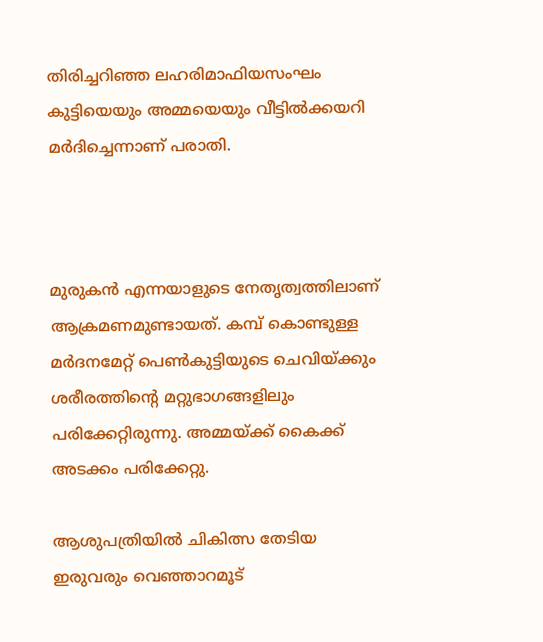തിരിച്ചറിഞ്ഞ ലഹരിമാഫിയസംഘം കുട്ടിയെയും അമ്മയെയും വീട്ടില്‍ക്കയറി മര്‍ദിച്ചെന്നാണ് പരാതി.



മുരുകന്‍ എന്നയാളുടെ നേതൃത്വത്തിലാണ് ആക്രമണമുണ്ടായത്. കമ്പ് കൊണ്ടുള്ള മര്‍ദനമേറ്റ് പെണ്‍കുട്ടിയുടെ ചെവിയ്ക്കും ശരീരത്തിന്റെ മറ്റുഭാഗങ്ങളിലും പരിക്കേറ്റിരുന്നു. അമ്മയ്ക്ക് കൈക്ക് അടക്കം പരിക്കേറ്റു.

ആശുപത്രിയില്‍ ചികിത്സ തേടിയ ഇരുവരും വെഞ്ഞാറമൂട്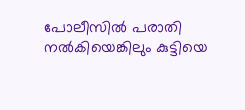പോലീസില്‍ പരാതി നല്‍കിയെങ്കിലും കുട്ടിയെ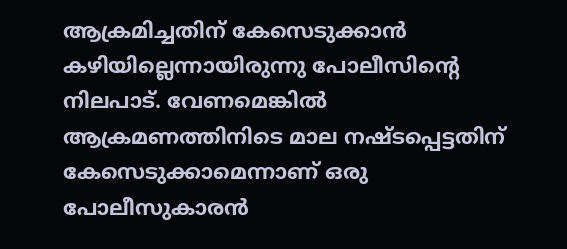ആക്രമിച്ചതിന് കേസെടുക്കാന്‍ കഴിയില്ലെന്നായിരുന്നു പോലീസിന്റെ നിലപാട്. വേണമെങ്കില്‍ ആക്രമണത്തിനിടെ മാല നഷ്ടപ്പെട്ടതിന് കേസെടുക്കാമെന്നാണ് ഒരു പോലീസുകാരന്‍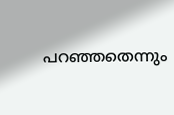പറഞ്ഞതെന്നും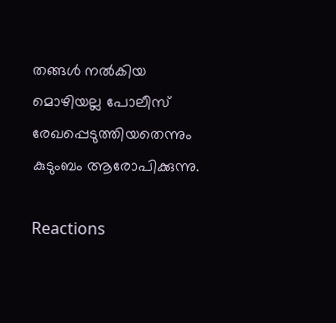തങ്ങള്‍ നല്‍കിയ മൊഴിയല്ല പോലീസ് രേഖപ്പെടുത്തിയതെന്നും കുടുംബം ആരോപിക്കുന്നു.

Reactions